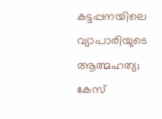കട്ടപ്പനയിലെ വ്യാപാരിയുടെ ആത്മഹത്യ; കേസ്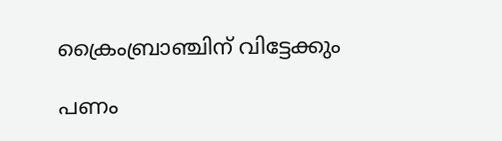ക്രൈംബ്രാഞ്ചിന് വിട്ടേക്കും

പണം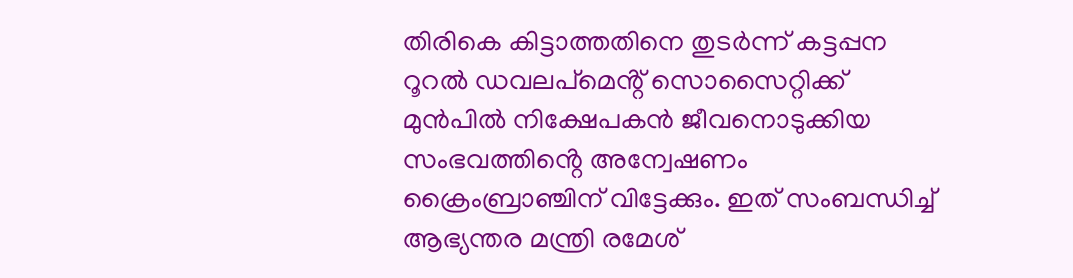തിരികെ കിട്ടാത്തതിനെ തുടർന്ന് കട്ടപ്പന റൂറൽ ഡവലപ്മെൻ്റ് സൊസൈറ്റിക്ക് മുൻപിൽ നിക്ഷേപകൻ ജീവനൊടുക്കിയ സംഭവത്തിൻ്റെ അന്വേഷണം ക്രൈംബ്രാഞ്ചിന് വിട്ടേക്കും. ഇത് സംബന്ധിച്ച് ആഭ്യന്തര മന്ത്രി രമേശ്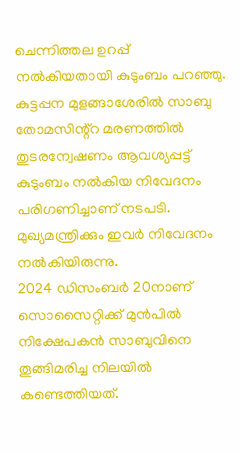ചെന്നിത്തല ഉറപ്പ് നൽകിയതായി കുടുംബം പറഞ്ഞു. കുട്ടപ്പന മുളങ്ങാശേരിൽ സാബു തോമസിന്റ്റ മരണത്തിൽ തുടരന്വേഷണം ആവശ്യപ്പട്ട് കുടുംബം നൽകിയ നിവേദനം പരിഗണിച്ചാണ് നടപടി. മുഖ്യമന്ത്രിക്കും ഇവർ നിവേദനം നൽകിയിരുന്നു.
2024 ഡിസംബർ 20നാണ് സൊസൈറ്റിക്ക് മുൻപിൽ നിക്ഷേപകൻ സാബുവിനെ തൂങ്ങിമരിച്ച നിലയിൽ കണ്ടെത്തിയത്.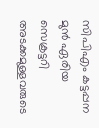സിപിഎം കട്ടപ്പന മുൻ ഏരിയ സെക്രട്ടറി അടക്കമുള്ളവരുടെ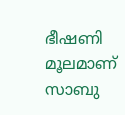ഭീഷണി മൂലമാണ് സാബു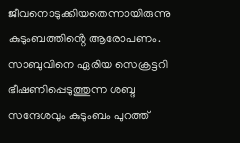ജീവനൊടുക്കിയതെന്നായിരുന്നു കുടുംബത്തിൻ്റെ ആരോപണം. സാബുവിനെ ഏരിയ സെക്രട്ടറി ഭീഷണിപ്പെടുത്തുന്ന ശബ്ദ സന്ദേശവും കുടുംബം പുറത്ത്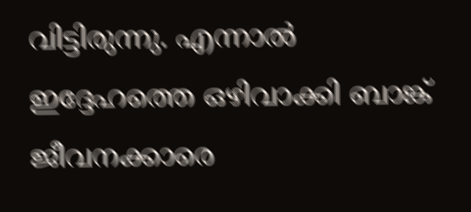വിട്ടിരുന്നു. എന്നാൽ ഇദ്ദേഹത്തെ ഒഴിവാക്കി ബാങ്ക് ജീവനക്കാരെ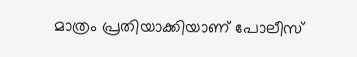മാത്രം പ്രതിയാക്കിയാണ് പോലീസ്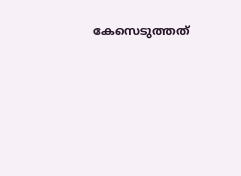കേസെടുത്തത്